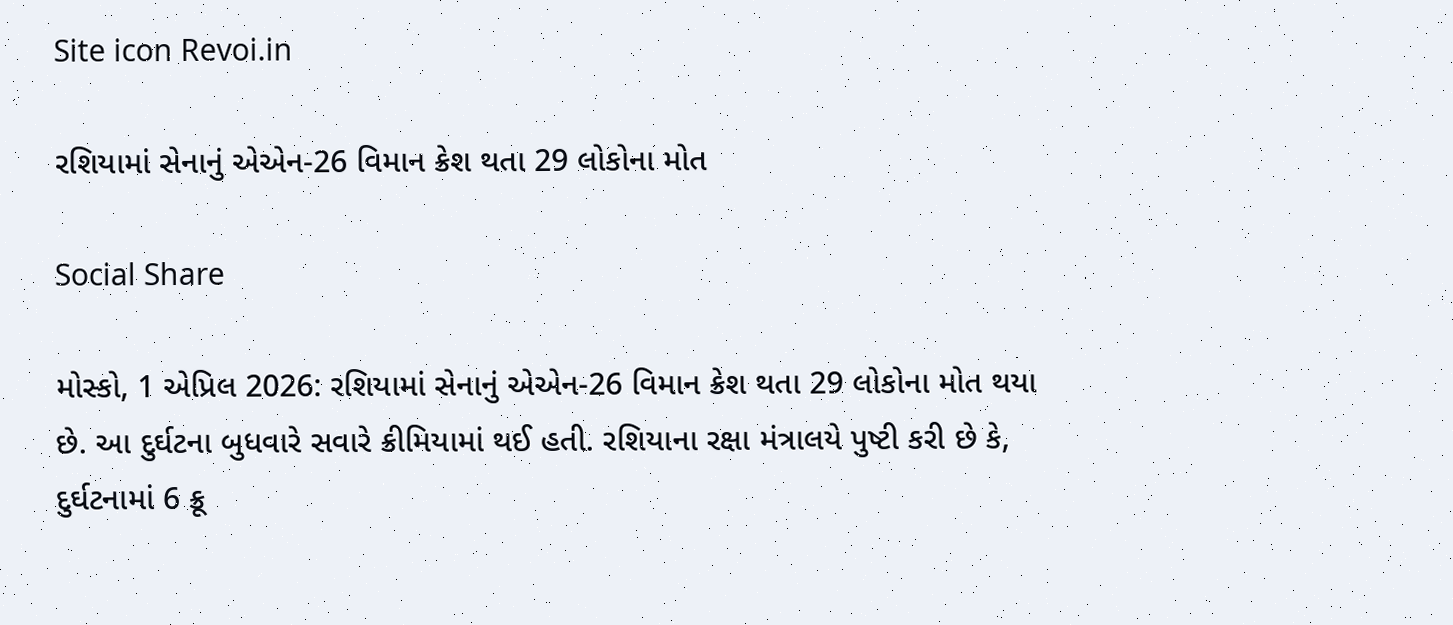Site icon Revoi.in

રશિયામાં સેનાનું એએન-26 વિમાન ક્રેશ થતા 29 લોકોના મોત

Social Share

મોસ્કો, 1 એપ્રિલ 2026: રશિયામાં સેનાનું એએન-26 વિમાન ક્રેશ થતા 29 લોકોના મોત થયા છે. આ દુર્ઘટના બુધવારે સવારે ક્રીમિયામાં થઈ હતી. રશિયાના રક્ષા મંત્રાલયે પુષ્ટી કરી છે કે, દુર્ઘટનામાં 6 ક્રૂ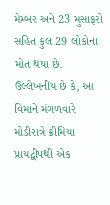મેમ્બર અને 23 મુસાફરો સહિત કુલ 29 લોકોના મોત થયા છે. ઉલ્લેખનીય છે કે, આ વિમાને મંગળવારે મોડીરાત્રે ક્રીમિયા પ્રાયદ્વીપથી એક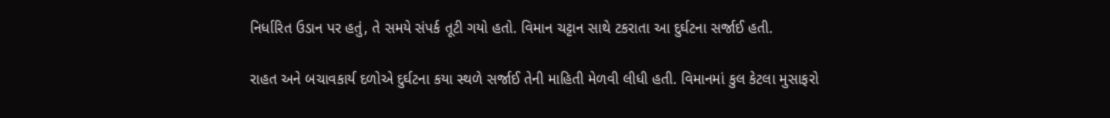નિર્ધારિત ઉડાન પર હતું, તે સમયે સંપર્ક તૂટી ગયો હતો. વિમાન ચટ્ટાન સાથે ટકરાતા આ દુર્ઘટના સર્જાઈ હતી.

રાહત અને બચાવકાર્ય દળોએ દુર્ઘટના કયા સ્થળે સર્જાઈ તેની માહિતી મેળવી લીધી હતી. વિમાનમાં કુલ કેટલા મુસાફરો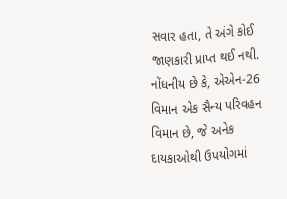સવાર હતા, તે અંગે કોઈ જાણકારી પ્રાપ્ત થઈ નથી. નોંધનીય છે કે, એએન-26 વિમાન એક સૈન્ય પરિવહન વિમાન છે, જે અનેક દાયકાઓથી ઉપયોગમાં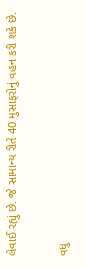લેવાઈ રહ્યું છે. જે સામાન્ય રીતે 40 મુસાફરોનું વહન કરી શકે છે.

વધુ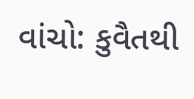વાંચો: કુવૈતથી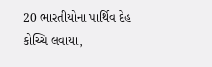20 ભારતીયોના પાર્થિવ દેહ કોચ્ચિ લવાયા,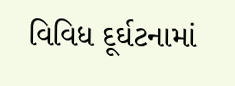વિવિધ દૂર્ઘટનામાં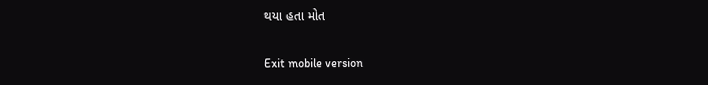થયા હતા મોત

Exit mobile version